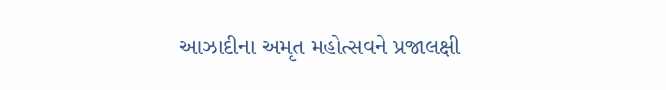આઝાદીના અમૃત મહોત્સવને પ્રજાલક્ષી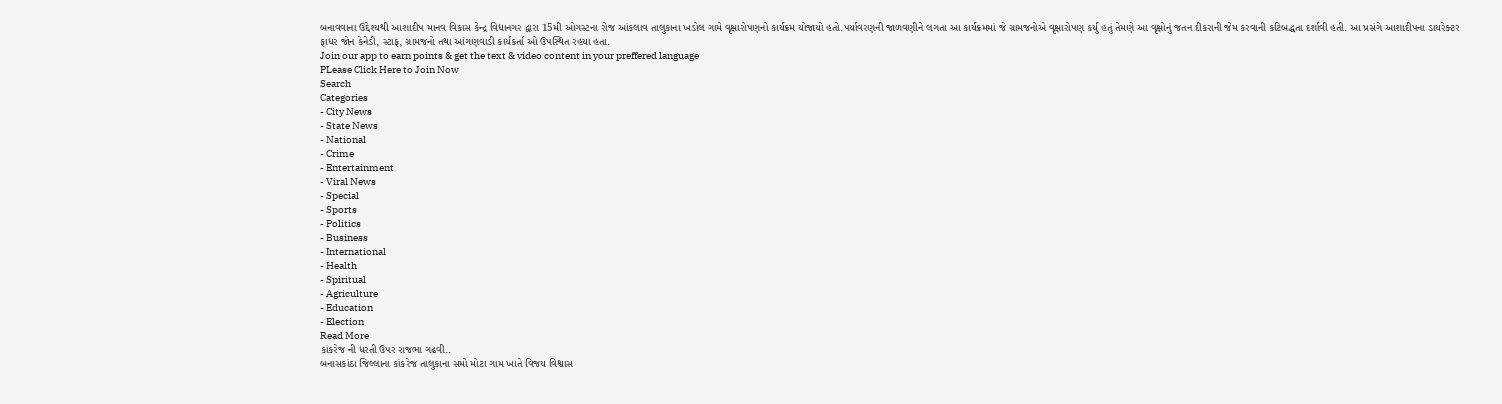બનાવવાના ઉદ્દેશ્યથી આશાદીપ માનવ વિકાસ કેન્દ્ર વિદ્યાનગર દ્વારા 15મી ઓગસ્ટના રોજ આંકલાવ તાલુકાના ખડોલ ગામે વૃક્ષારોપણનો કાર્યક્રમ યોજાયો હતો.પર્યાવરણની જાળવણીને લગતા આ કાર્યક્રમમાં જે ગ્રામજનોએ વૃક્ષારોપણ કર્યું હતું તેમણે આ વૃક્ષોનું જતન દીકરાની જેમ કરવાની કટિબદ્ધતા દર્શાવી હતી. આ પ્રસંગે આશાદીપના ડાયરેક્ટર ફાધર જોન કેનેડી, સ્ટાફ, ગ્રામજનો તથા આંગણવાડી કાર્યકર્તા ઓ ઉપસ્થિત રહયા હતા.
Join our app to earn points & get the text & video content in your preffered language
PLease Click Here to Join Now
Search
Categories
- City News
- State News
- National
- Crime
- Entertainment
- Viral News
- Special
- Sports
- Politics
- Business
- International
- Health
- Spiritual
- Agriculture
- Education
- Election
Read More
કાંકરેજ ની ધરતી ઉપર રાજભા ગઢવી..
બનાસકાંઠા જિલ્લાના કાંકરેજ તાલુકાના સમો મોટા ગામ ખાતે વિજય વિશ્વાસ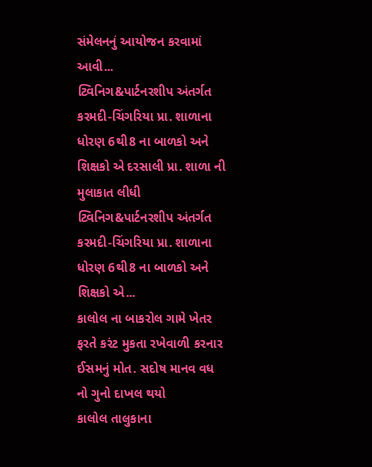સંમેલનનું આયોજન કરવામાં આવી...
ટ્વિનિગ&પાર્ટનરશીપ અંતર્ગત કરમદી-ચિંગરિયા પ્રા. શાળાના ધોરણ 6થી8 ના બાળકો અને શિક્ષકો એ દરસાલી પ્રા. શાળા ની મુલાકાત લીધી
ટ્વિનિગ&પાર્ટનરશીપ અંતર્ગત કરમદી-ચિંગરિયા પ્રા. શાળાના ધોરણ 6થી8 ના બાળકો અને શિક્ષકો એ...
કાલોલ ના બાકરોલ ગામે ખેતર ફરતે કરંટ મુકતા રખેવાળી કરનાર ઈસમનું મોત. સદોષ માનવ વધ નો ગુનો દાખલ થયો
કાલોલ તાલુકાના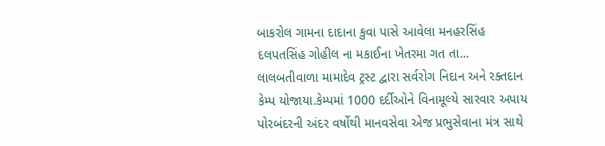બાકરોલ ગામના દાદાના કુવા પાસે આવેલા મનહરસિંહ દલપતસિંહ ગોહીલ ના મકાઈના ખેતરમા ગત તા...
લાલબતીવાળા મામાદેવ ટ્રસ્ટ દ્વારા સર્વરોગ નિદાન અને રક્તદાન કેમ્પ યોજાયા.કેમ્પમાં 1000 દર્દીઓને વિનામૂલ્યે સારવાર અપાય
પોરબંદરની અંદર વર્ષોથી માનવસેવા એજ પ્રભુસેવાના મંત્ર સાથે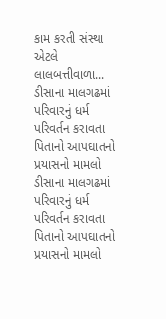કામ કરતી સંસ્થા એટલે લાલબત્તીવાળા...
ડીસાના માલગઢમાં પરિવારનું ધર્મ પરિવર્તન કરાવતા પિતાનો આપઘાતનો પ્રયાસનો મામલો
ડીસાના માલગઢમાં પરિવારનું ધર્મ પરિવર્તન કરાવતા પિતાનો આપઘાતનો પ્રયાસનો મામલો